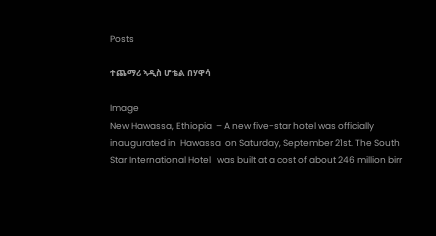Posts

ተጨማሪ ኣዲስ ሆቴል በሃዋሳ

Image
New Hawassa, Ethiopia  – A new five-star hotel was officially inaugurated in  Hawassa  on Saturday, September 21st. The South Star International Hotel   was built at a cost of about 246 million birr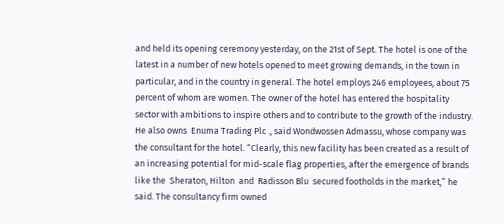and held its opening ceremony yesterday, on the 21st of Sept. The hotel is one of the latest in a number of new hotels opened to meet growing demands, in the town in particular, and in the country in general. The hotel employs 246 employees, about 75 percent of whom are women. The owner of the hotel has entered the hospitality sector with ambitions to inspire others and to contribute to the growth of the industry. He also owns  Enuma Trading Plc ., said Wondwossen Admassu, whose company was the consultant for the hotel. “Clearly, this new facility has been created as a result of an increasing potential for mid-scale flag properties, after the emergence of brands like the  Sheraton, Hilton  and  Radisson Blu  secured footholds in the market,” he said. The consultancy firm owned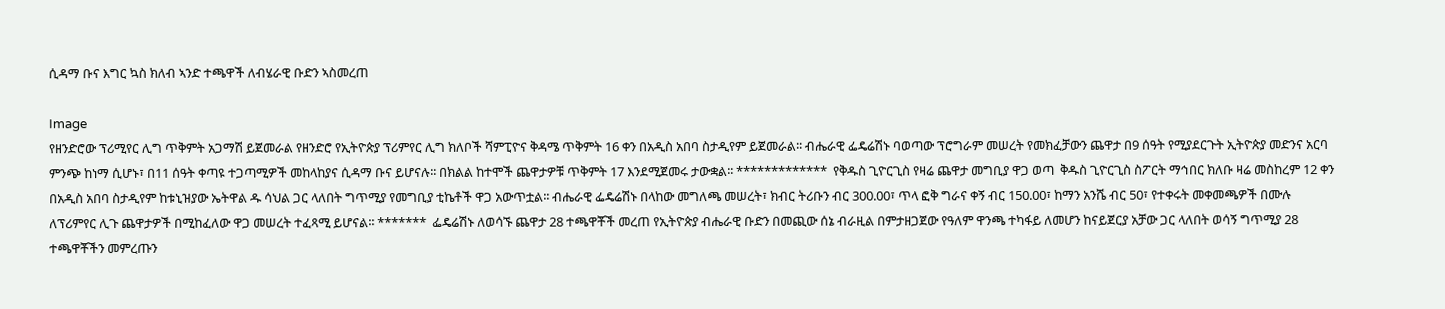ሲዳማ ቡና እግር ኳስ ክለብ ኣንድ ተጫዋች ለብሄራዊ ቡድን ኣስመረጠ

Image
የዘንድሮው ፕሪሚየር ሊግ ጥቅምት አጋማሽ ይጀመራል የዘንድሮ የኢትዮጵያ ፕሪምየር ሊግ ክለቦች ሻምፒዮና ቅዳሜ ጥቅምት 16 ቀን በአዲስ አበባ ስታዲየም ይጀመራል፡፡ ብሔራዊ ፌዴሬሽኑ ባወጣው ፕሮግራም መሠረት የመክፈቻውን ጨዋታ በ9 ሰዓት የሚያደርጉት ኢትዮጵያ መድንና አርባ ምንጭ ከነማ ሲሆኑ፣ በ11 ሰዓት ቀጣዩ ተጋጣሚዎች መከላከያና ሲዳማ ቡና ይሆናሉ፡፡ በክልል ከተሞች ጨዋታዎቹ ጥቅምት 17 እንደሚጀመሩ ታውቋል፡፡ *************  የቅዱስ ጊዮርጊስ የዛሬ ጨዋታ መግቢያ ዋጋ ወጣ  ቅዱስ ጊዮርጊስ ስፖርት ማኅበር ክለቡ ዛሬ መስከረም 12 ቀን በአዲስ አበባ ስታዲየም ከቱኒዝያው ኤትዋል ዱ ሳህል ጋር ላለበት ግጥሚያ የመግቢያ ቲኬቶች ዋጋ አውጥቷል፡፡ ብሔራዊ ፌዴሬሽኑ በላከው መግለጫ መሠረት፣ ክብር ትሪቡን ብር 300.00፣ ጥላ ፎቅ ግራና ቀኝ ብር 150.00፣ ከማን አንሼ ብር 50፣ የተቀሩት መቀመጫዎች በሙሉ ለፕሪምየር ሊጉ ጨዋታዎች በሚከፈለው ዋጋ መሠረት ተፈጻሚ ይሆናል፡፡ *******  ፌዴሬሽኑ ለወሳኙ ጨዋታ 28 ተጫዋቾች መረጠ የኢትዮጵያ ብሔራዊ ቡድን በመጪው ሰኔ ብራዚል በምታዘጋጀው የዓለም ዋንጫ ተካፋይ ለመሆን ከናይጀርያ አቻው ጋር ላለበት ወሳኝ ግጥሚያ 28 ተጫዋቾችን መምረጡን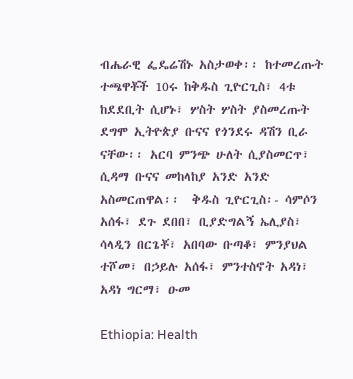ብሔራዊ ፌዴሬሽኑ አስታወቀ፡፡ ከተመረጡት ተጫዋቾች 10ሩ ከቅዱስ ጊዮርጊስ፣ 4ቱ ከደደቢት ሲሆኑ፣ ሦስት ሦስት ያስመረጡት ደግሞ ኢትዮጵያ ቡናና የጎንደሩ ዳሽን ቢራ ናቸው፡፡ አርባ ምንጭ ሁለት ሲያስመርጥ፣ ሲዳማ ቡናና መከላከያ አንድ አንድ አስመርጠዋል፡፡  ቅዱስ ጊዮርጊስ፡- ሳምሶን አሰፋ፣ ደጉ ደበበ፣ ቢያድግልኝ ኤሊያስ፣ ሳላዲን በርጌቾ፣ አበባው ቡጣቆ፣ ምንያህል ተሾመ፣ በኃይሉ አሰፋ፣ ምንተስኖት አዳነ፣ አዳነ ግርማ፣ ዑመ

Ethiopia: Health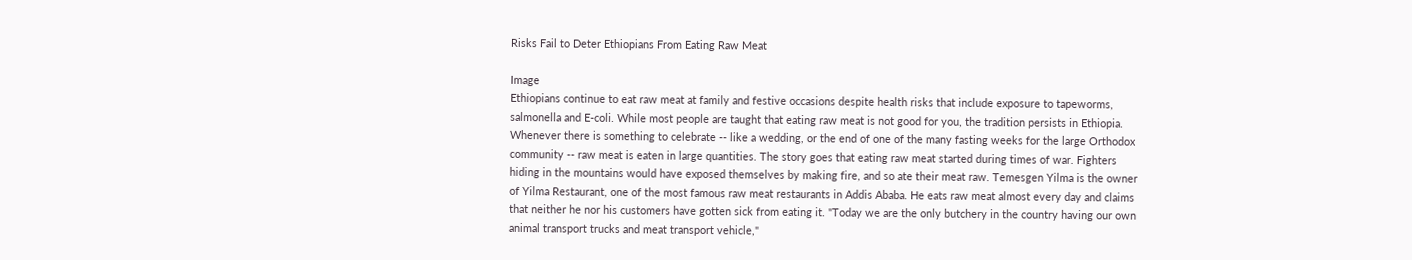Risks Fail to Deter Ethiopians From Eating Raw Meat

Image
Ethiopians continue to eat raw meat at family and festive occasions despite health risks that include exposure to tapeworms, salmonella and E-coli. While most people are taught that eating raw meat is not good for you, the tradition persists in Ethiopia. Whenever there is something to celebrate -- like a wedding, or the end of one of the many fasting weeks for the large Orthodox community -- raw meat is eaten in large quantities. The story goes that eating raw meat started during times of war. Fighters hiding in the mountains would have exposed themselves by making fire, and so ate their meat raw. Temesgen Yilma is the owner of Yilma Restaurant, one of the most famous raw meat restaurants in Addis Ababa. He eats raw meat almost every day and claims that neither he nor his customers have gotten sick from eating it. "Today we are the only butchery in the country having our own animal transport trucks and meat transport vehicle,"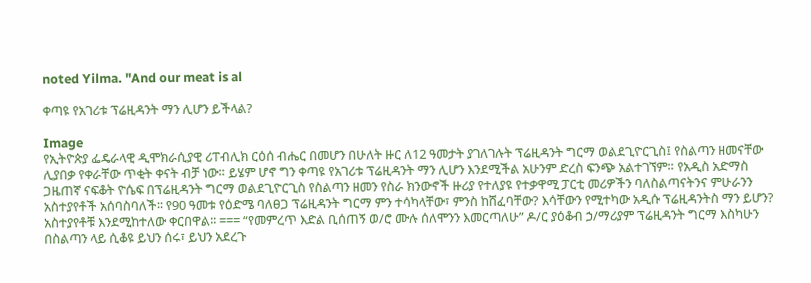noted Yilma. "And our meat is al

ቀጣዩ የአገሪቱ ፕሬዚዳንት ማን ሊሆን ይችላል?

Image
የኢትዮጵያ ፌዴራላዊ ዲሞክራሲያዊ ሪፐብሊክ ርዕሰ ብሔር በመሆን በሁለት ዙር ለ12 ዓመታት ያገለገሉት ፕሬዚዳንት ግርማ ወልደጊዮርጊስ፤ የስልጣን ዘመናቸው ሊያበቃ የቀራቸው ጥቂት ቀናት ብቻ ነው። ይሄም ሆኖ ግን ቀጣዩ የአገሪቱ ፕሬዚዳንት ማን ሊሆን እንደሚችል አሁንም ድረስ ፍንጭ አልተገኘም። የአዲስ አድማስ ጋዜጠኛ ናፍቆት ዮሴፍ በፕሬዚዳንት ግርማ ወልደጊዮርጊስ የስልጣን ዘመን የስራ ክንውኖች ዙሪያ የተለያዩ የተቃዋሚ ፓርቲ መሪዎችን ባለስልጣናትንና ምሁራንን አስተያየቶች አሰባስባለች፡፡ የ90 ዓመቱ የዕድሜ ባለፀጋ ፕሬዚዳንት ግርማ ምን ተሳካላቸው፣ ምንስ ከሸፈባቸው? እሳቸውን የሚተካው አዲሱ ፕሬዚዳንትስ ማን ይሆን? አስተያየቶቹ እንደሚከተለው ቀርበዋል፡፡ === “የመምረጥ እድል ቢሰጠኝ ወ/ሮ ሙሉ ሰለሞንን እመርጣለሁ” ዶ/ር ያዕቆብ ኃ/ማሪያም ፕሬዚዳንት ግርማ እስካሁን በስልጣን ላይ ሲቆዩ ይህን ሰሩ፣ ይህን አደረጉ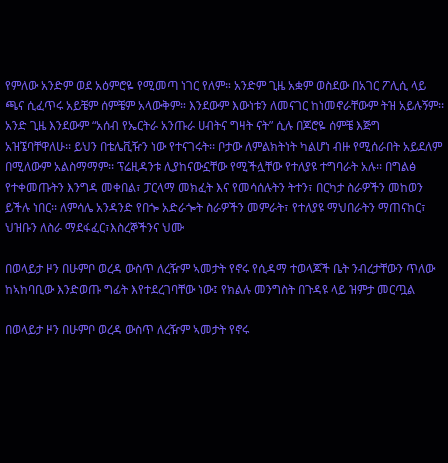የምለው አንድም ወደ አዕምሮዬ የሚመጣ ነገር የለም። አንድም ጊዜ አቋም ወስደው በአገር ፖሊሲ ላይ ጫና ሲፈጥሩ አይቼም ሰምቼም አላውቅም። እንደውም እውነቱን ለመናገር ከነመኖራቸውም ትዝ አይሉኝም፡፡ አንድ ጊዜ እንደውም “አሰብ የኤርትራ አንጡራ ሀብትና ግዛት ናት” ሲሉ በጆሮዬ ሰምቼ እጅግ አዝኜባቸዋለሁ፡፡ ይህን በቴሌቪዥን ነው የተናገሩት፡፡ ቦታው ለምልክትነት ካልሆነ ብዙ የሚሰራበት አይደለም በሚለውም አልስማማም፡፡ ፕሬዚዳንቱ ሊያከናውኗቸው የሚችሏቸው የተለያዩ ተግባራት አሉ፡፡ በግልፅ የተቀመጡትን እንግዳ መቀበል፣ ፓርላማ መክፈት እና የመሳሰሉትን ትተን፣ በርካታ ስራዎችን መከወን ይችሉ ነበር፡፡ ለምሳሌ አንዳንድ የበጐ አድራጐት ስራዎችን መምራት፣ የተለያዩ ማህበራትን ማጠናከር፣ ህዝቡን ለስራ ማደፋፈር፣እስረኞችንና ህሙ

በወላይታ ዞን በሁምቦ ወረዳ ውስጥ ለረዥም ኣመታት የኖሩ የሲዳማ ተወላጆች ቤት ንብረታቸውን ጥለው ከኣከባቢው እንድወጡ ግፊት እየተደረገባቸው ነው፤ የክልሉ መንግስት በጉዳዩ ላይ ዝምታ መርጧል

በወላይታ ዞን በሁምቦ ወረዳ ውስጥ ለረዥም ኣመታት የኖሩ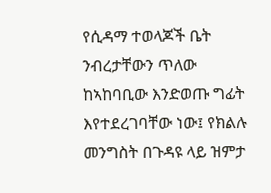የሲዳማ ተወላጆች ቤት ንብረታቸውን ጥለው ከኣከባቢው እንድወጡ ግፊት እየተደረገባቸው ነው፤ የክልሉ መንግስት በጉዳዩ ላይ ዝምታ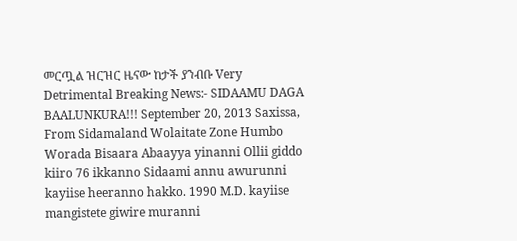መርጧል ዝርዝር ዜናው ከታች ያንብቡ Very Detrimental Breaking News:- SIDAAMU DAGA BAALUNKURA!!! September 20, 2013 Saxissa, From Sidamaland Wolaitate Zone Humbo Worada Bisaara Abaayya yinanni Ollii giddo kiiro 76 ikkanno Sidaami annu awurunni kayiise heeranno hakko. 1990 M.D. kayiise mangistete giwire muranni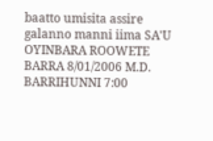baatto umisita assire galanno manni iima SA'U OYINBARA ROOWETE BARRA 8/01/2006 M.D. BARRIHUNNI 7:00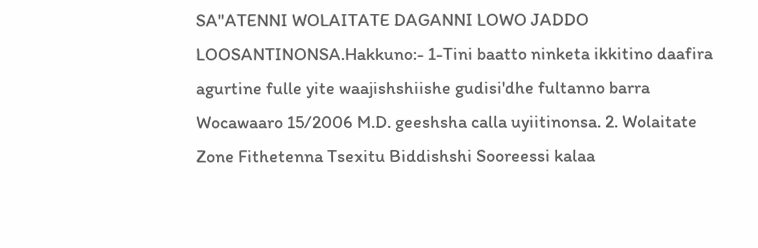SA"ATENNI WOLAITATE DAGANNI LOWO JADDO LOOSANTINONSA.Hakkuno:- 1-Tini baatto ninketa ikkitino daafira agurtine fulle yite waajishshiishe gudisi'dhe fultanno barra Wocawaaro 15/2006 M.D. geeshsha calla uyiitinonsa. 2. Wolaitate Zone Fithetenna Tsexitu Biddishshi Sooreessi kalaa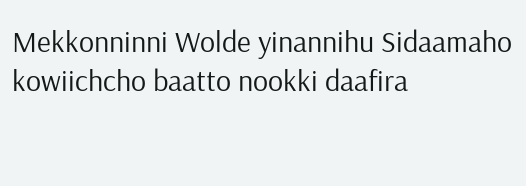Mekkonninni Wolde yinannihu Sidaamaho kowiichcho baatto nookki daafira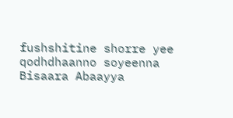fushshitine shorre yee qodhdhaanno soyeenna Bisaara Abaayya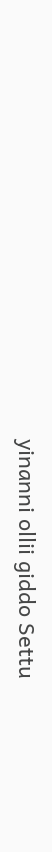yinanni ollii giddo Settu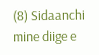(8) Sidaanchi mine diige e